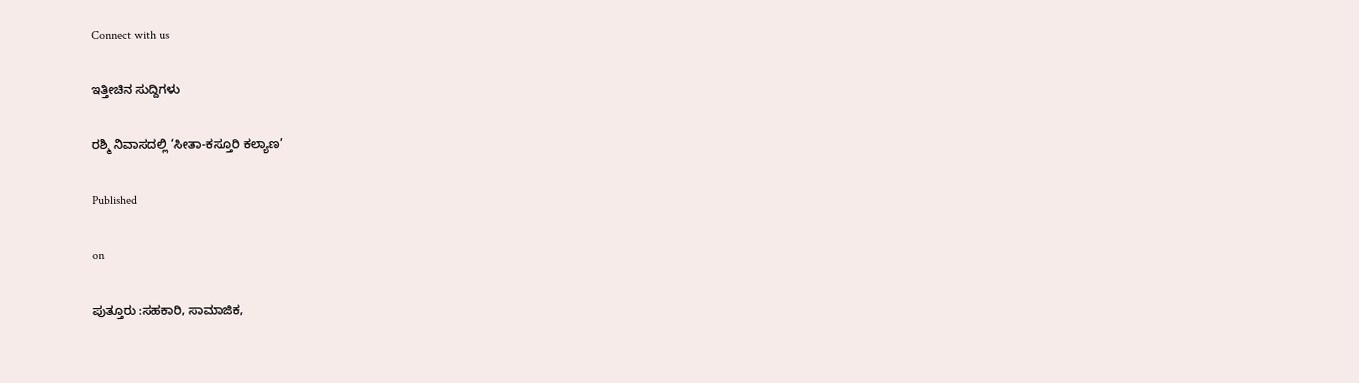Connect with us

ಇತ್ತೀಚಿನ ಸುದ್ದಿಗಳು

ರಶ್ಮಿ ನಿವಾಸದಲ್ಲಿ ‘ಸೀತಾ-ಕಸ್ತೂರಿ ಕಲ್ಯಾಣ’

Published

on

ಪುತ್ತೂರು :ಸಹಕಾರಿ, ಸಾಮಾಜಿಕ,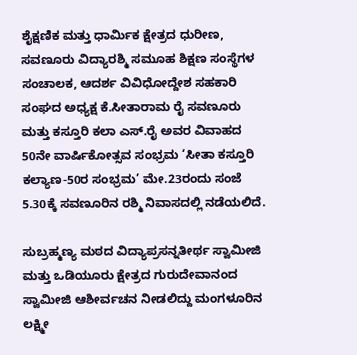ಶೈಕ್ಷಣಿಕ ಮತ್ತು ಧಾರ್ಮಿಕ ಕ್ಷೇತ್ರದ ಧುರೀಣ, ಸವಣೂರು ವಿದ್ಯಾರಶ್ಮಿ ಸಮೂಹ ಶಿಕ್ಷಣ ಸಂಸ್ಥೆಗಳ ಸಂಚಾಲಕ, ಆದರ್ಶ ವಿವಿಧೋದ್ದೇಶ ಸಹಕಾರಿ ಸಂಘದ ಅಧ್ಯಕ್ಷ ಕೆ.ಸೀತಾರಾಮ ರೈ ಸವಣೂರು ಮತ್ತು ಕಸ್ತೂರಿ ಕಲಾ ಎಸ್.ರೈ ಅವರ ವಿವಾಹದ 50ನೇ ವಾರ್ಷಿಕೋತ್ಸವ ಸಂಭ್ರಮ ‘ಸೀತಾ ಕಸ್ತೂರಿ ಕಲ್ಯಾಣ-50ರ ಸಂಭ್ರಮ’ ಮೇ.23ರಂದು ಸಂಜೆ 5.30ಕ್ಕೆ ಸವಣೂರಿನ ರಶ್ಮಿ ನಿವಾಸದಲ್ಲಿ ನಡೆಯಲಿದೆ.

ಸುಬ್ರಹ್ಮಣ್ಯ ಮಠದ ವಿದ್ಯಾಪ್ರಸನ್ನತೀರ್ಥ ಸ್ವಾಮೀಜಿ ಮತ್ತು ಒಡಿಯೂರು ಕ್ಷೇತ್ರದ ಗುರುದೇವಾನಂದ ಸ್ವಾಮೀಜಿ ಆಶೀರ್ವಚನ ನೀಡಲಿದ್ದು ಮಂಗಳೂರಿನ ಲಕ್ಷ್ಮೀ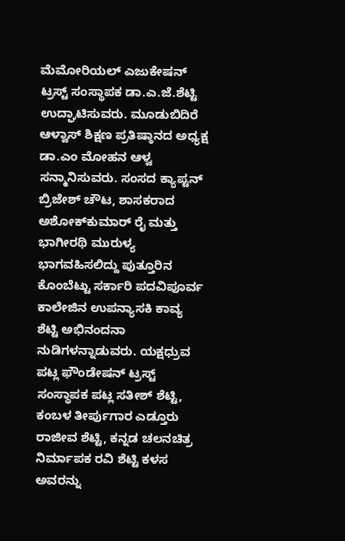ಮೆಮೋರಿಯಲ್ ಎಜುಕೇಷನ್ ಟ್ರಸ್ಟ್‌ ಸಂಸ್ಥಾಪಕ ಡಾ.ಎ.ಜೆ.ಶೆಟ್ಟಿ ಉದ್ಘಾಟಿಸುವರು. ಮೂಡುಬಿದಿರೆ ಆಳ್ವಾಸ್ ಶಿಕ್ಷಣ ಪ್ರತಿಷ್ಠಾನದ ಅಧ್ಯಕ್ಷ ಡಾ.ಎಂ ಮೋಹನ ಆಳ್ವ ಸನ್ಮಾನಿಸುವರು. ಸಂಸದ ಕ್ಯಾಪ್ಟನ್‌ ಬ್ರಿಜೇಶ್ ಚೌಟ, ಶಾಸಕರಾದ ಅಶೋಕ್‌ಕುಮಾರ್ ರೈ ಮತ್ತು ಭಾಗೀರಥಿ ಮುರುಳ್ಯ ಭಾಗವಹಿಸಲಿದ್ದು ಪುತ್ತೂರಿನ ಕೊಂಬೆಟ್ಟು ಸರ್ಕಾರಿ ಪದವಿಪೂರ್ವ ಕಾಲೇಜಿನ ಉಪನ್ಯಾಸಕಿ ಕಾವ್ಯ ಶೆಟ್ಟಿ ಅಭಿನಂದನಾ ನುಡಿಗಳನ್ನಾಡುವರು. ಯಕ್ಷಧ್ರುವ ಪಟ್ಲ ಫೌಂಡೇಷನ್ ಟ್ರಸ್ಟ್‌ ಸಂಸ್ಥಾಪಕ ಪಟ್ಲ ಸತೀಶ್ ಶೆಟ್ಟಿ, ಕಂಬಳ ತೀರ್ಪುಗಾರ ಎಡ್ತೂರು ರಾಜೀವ ಶೆಟ್ಟಿ, ಕನ್ನಡ ಚಲನಚಿತ್ರ ನಿರ್ಮಾಪಕ ರವಿ ಶೆಟ್ಟಿ ಕಳಸ ಅವರನ್ನು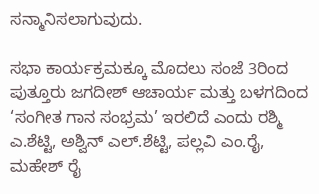ಸನ್ಮಾನಿಸಲಾಗುವುದು.

ಸಭಾ ಕಾರ್ಯಕ್ರಮಕ್ಕೂ ಮೊದಲು ಸಂಜೆ 3ರಿಂದ ಪುತ್ತೂರು ಜಗದೀಶ್ ಆಚಾರ್ಯ ಮತ್ತು ಬಳಗದಿಂದ ‘ಸಂಗೀತ ಗಾನ ಸಂಭ್ರಮ’ ಇರಲಿದೆ ಎಂದು ರಶ್ಮಿ ಎ.ಶೆಟ್ಟಿ, ಅಶ್ವಿನ್ ಎಲ್.ಶೆಟ್ಟಿ, ಪಲ್ಲವಿ ಎಂ.ರೈ, ಮಹೇಶ್ ರೈ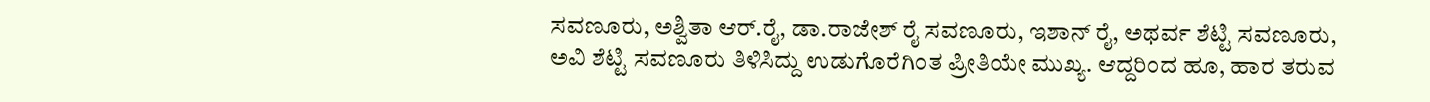ಸವಣೂರು, ಅಶ್ವಿತಾ ಆರ್.ರೈ, ಡಾ.ರಾಜೇಶ್ ರೈ ಸವಣೂರು, ಇಶಾನ್ ರೈ, ಅಥರ್ವ ಶೆಟ್ಟಿ ಸವಣೂರು, ಅವಿ ಶೆಟ್ಟಿ ಸವಣೂರು ತಿಳಿಸಿದ್ದು ಉಡುಗೊರೆಗಿಂತ ಪ್ರೀತಿಯೇ ಮುಖ್ಯ. ಆದ್ದರಿಂದ ಹೂ, ಹಾರ ತರುವ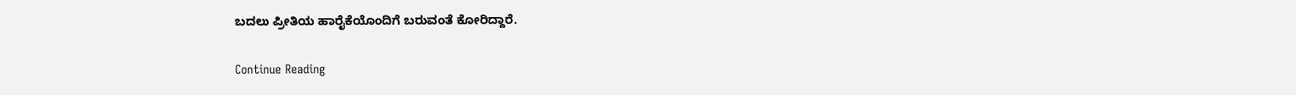ಬದಲು ಪ್ರೀತಿಯ ಹಾರೈಕೆಯೊಂದಿಗೆ ಬರುವಂತೆ ಕೋರಿದ್ದಾರೆ.

Continue Reading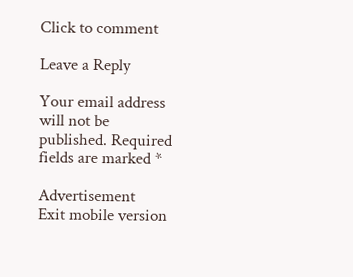Click to comment

Leave a Reply

Your email address will not be published. Required fields are marked *

Advertisement
Exit mobile version